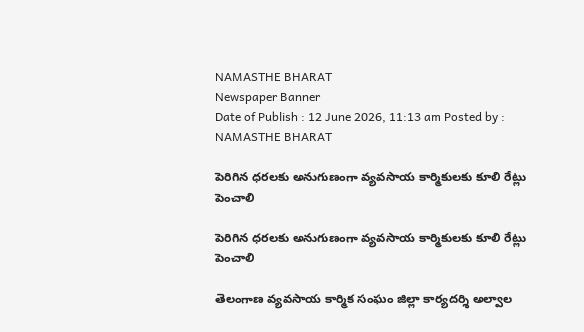NAMASTHE BHARAT
Newspaper Banner
Date of Publish : 12 June 2026, 11:13 am Posted by : NAMASTHE BHARAT

పెరిగిన ధరలకు అనుగుణంగా వ్యవసాయ కార్మికులకు కూలి రేట్లు పెంచాలి

పెరిగిన ధరలకు అనుగుణంగా వ్యవసాయ కార్మికులకు కూలి రేట్లు పెంచాలి

తెలంగాణ వ్యవసాయ కార్మిక సంఘం జిల్లా కార్యదర్శి అల్వాల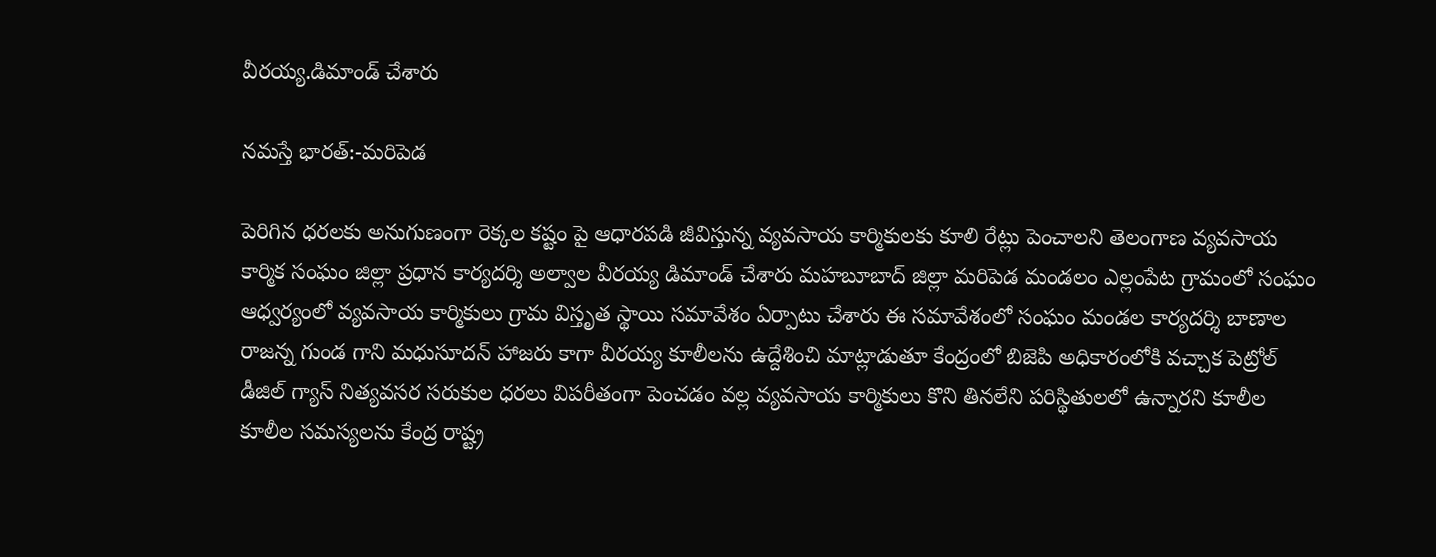వీరయ్య.డిమాండ్ చేశారు

నమస్తే భారత్:-మరిపెడ

పెరిగిన ధరలకు అనుగుణంగా రెక్కల కష్టం పై ఆధారపడి జీవిస్తున్న వ్యవసాయ కార్మికులకు కూలి రేట్లు పెంచాలని తెలంగాణ వ్యవసాయ కార్మిక సంఘం జిల్లా ప్రధాన కార్యదర్శి అల్వాల వీరయ్య డిమాండ్ చేశారు మహబూబాద్ జిల్లా మరిపెడ మండలం ఎల్లంపేట గ్రామంలో సంఘం ఆధ్వర్యంలో వ్యవసాయ కార్మికులు గ్రామ విస్తృత స్థాయి సమావేశం ఏర్పాటు చేశారు ఈ సమావేశంలో సంఘం మండల కార్యదర్శి బాణాల రాజన్న గుండ గాని మధుసూదన్ హాజరు కాగా వీరయ్య కూలీలను ఉద్దేశించి మాట్లాడుతూ కేంద్రంలో బిజెపి అధికారంలోకి వచ్చాక పెట్రోల్ డీజిల్ గ్యాస్ నిత్యవసర సరుకుల ధరలు విపరీతంగా పెంచడం వల్ల వ్యవసాయ కార్మికులు కొని తినలేని పరిస్థితులలో ఉన్నారని కూలీల కూలీల సమస్యలను కేంద్ర రాష్ట్ర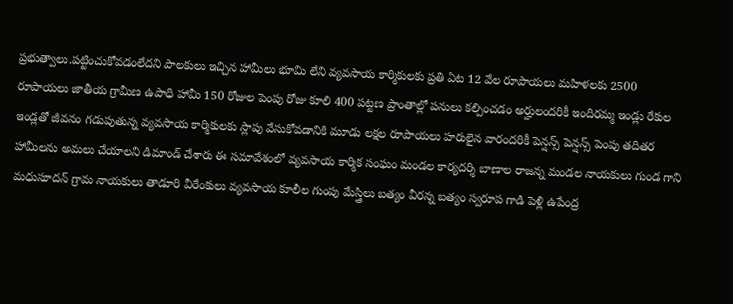ప్రభుత్వాలు.పట్టించుకోవడంలేదని పాలకులు ఇచ్చిన హామీలు భూమి లేని వ్యవసాయ కార్మికులకు ప్రతి ఏట 12 వేల రూపాయలు మహిళలకు 2500 రూపాయలు జాతీయ గ్రామీణ ఉపాధి హామీ 150 రోజుల పెంపు రోజు కూలి 400 పట్టణ ప్రాంతాల్లో పనులు కల్పించడం అర్హులందరికీ ఇందిరమ్మ ఇండ్లు రేకుల ఇండ్లతో జీవనం గడుపుతున్న వ్యవసాయ కార్మికులకు స్లాపు వేసుకోవడానికి మూడు లక్షల రూపాయలు హరులైన వారందరికీ పెన్షన్స్ పెన్షన్స్ పెంపు తదితర హామీలను అమలు చేయాలని డిమాండ్ చేశారు ఈ సమావేశంలో వ్యవసాయ కార్మిక సంఘం మండల కార్యదర్శి బాణాల రాజన్న మండల నాయకులు గుండ గాని మధుసూదన్ గ్రామ నాయకులు తాడూరి వీరేంకులు వ్యవసాయ కూలీల గుంపు మేస్త్రిలు బత్యం వీరన్న బత్యం స్వరూప గాడి పెళ్లి ఉపేంద్ర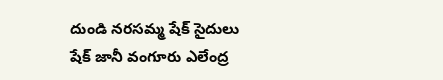దుండి నరసమ్మ షేక్ సైదులు షేక్ జానీ వంగూరు ఎలేంద్ర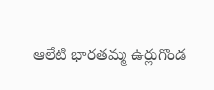ఆలేటి భారతమ్మ ఉర్లుగొండ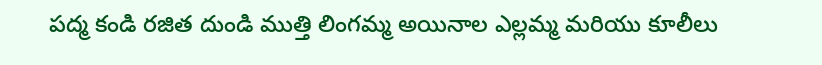పద్మ కండి రజిత దుండి ముత్తి లింగమ్మ అయినాల ఎల్లమ్మ మరియు కూలీలు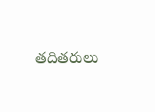తదితరులు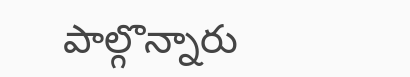పాల్గొన్నారు